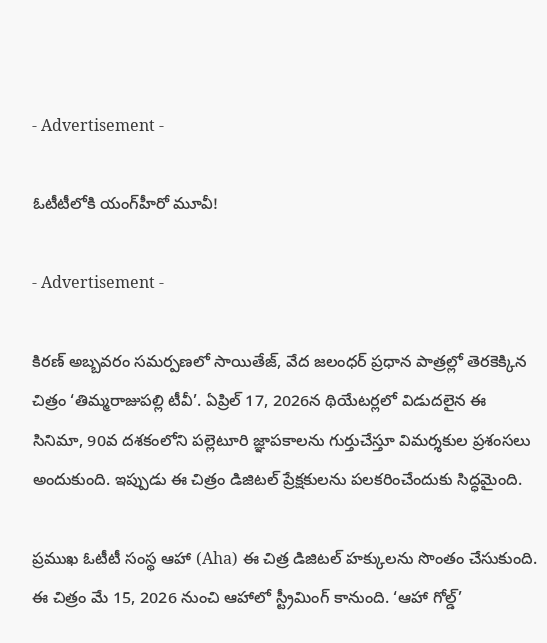- Advertisement -

ఓటీటీలోకి యంగ్‌హీరో మూవీ!

- Advertisement -

కిరణ్ అబ్బవరం సమర్పణలో సాయితేజ్, వేద జలంధర్ ప్రధాన పాత్రల్లో తెరకెక్కిన చిత్రం ‘తిమ్మరాజుపల్లి టీవీ’. ఏప్రిల్ 17, 2026న థియేటర్లలో విడుదలైన ఈ సినిమా, 90వ దశకంలోని పల్లెటూరి జ్ఞాపకాలను గుర్తుచేస్తూ విమర్శకుల ప్రశంసలు అందుకుంది. ఇప్పుడు ఈ చిత్రం డిజిటల్ ప్రేక్షకులను పలకరించేందుకు సిద్ధమైంది.

ప్రముఖ ఓటీటీ సంస్థ ఆహా (Aha) ఈ చిత్ర డిజిటల్ హక్కులను సొంతం చేసుకుంది. ఈ చిత్రం మే 15, 2026 నుంచి ఆహాలో స్ట్రీమింగ్ కానుంది. ‘ఆహా గోల్డ్’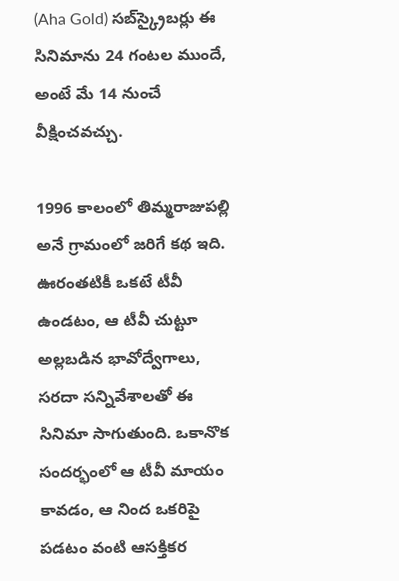(Aha Gold) సబ్‌స్క్రైబర్లు ఈ సినిమాను 24 గంటల ముందే, అంటే మే 14 నుంచే వీక్షించవచ్చు.

1996 కాలంలో తిమ్మరాజుపల్లి అనే గ్రామంలో జరిగే కథ ఇది. ఊరంతటికీ ఒకటే టీవీ ఉండటం, ఆ టీవీ చుట్టూ అల్లబడిన భావోద్వేగాలు, సరదా సన్నివేశాలతో ఈ సినిమా సాగుతుంది. ఒకానొక సందర్భంలో ఆ టీవీ మాయం కావడం, ఆ నింద ఒకరిపై పడటం వంటి ఆసక్తికర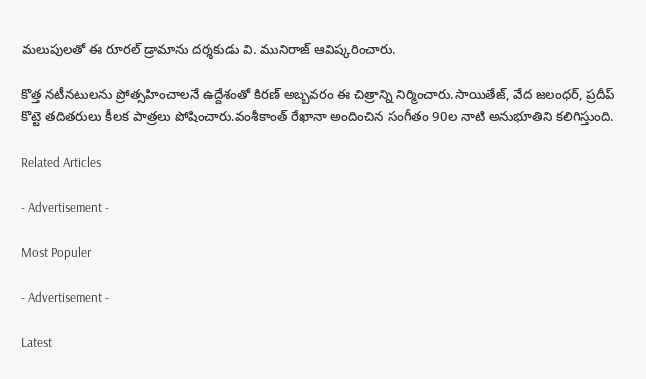మలుపులతో ఈ రూరల్ డ్రామాను దర్శకుడు వి. మునిరాజ్ ఆవిష్కరించారు.

కొత్త నటీనటులను ప్రోత్సహించాలనే ఉద్దేశంతో కిరణ్ అబ్బవరం ఈ చిత్రాన్ని నిర్మించారు.సాయితేజ్, వేద జలంధర్, ప్రదీప్ కొట్టె తదితరులు కీలక పాత్రలు పోషించారు.వంశీకాంత్ రేఖానా అందించిన సంగీతం 90ల నాటి అనుభూతిని కలిగిస్తుంది.

Related Articles

- Advertisement -

Most Populer

- Advertisement -

Latest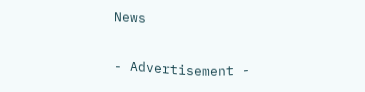News

- Advertisement -